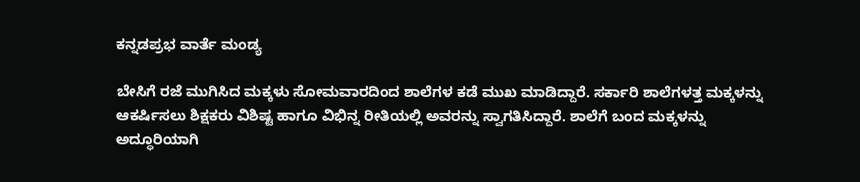ಕನ್ನಡಪ್ರಭ ವಾರ್ತೆ ಮಂಡ್ಯ

ಬೇಸಿಗೆ ರಜೆ ಮುಗಿಸಿದ ಮಕ್ಕಳು ಸೋಮವಾರದಿಂದ ಶಾಲೆಗಳ ಕಡೆ ಮುಖ ಮಾಡಿದ್ದಾರೆ. ಸರ್ಕಾರಿ ಶಾಲೆಗಳತ್ತ ಮಕ್ಕಳನ್ನು ಆಕರ್ಷಿಸಲು ಶಿಕ್ಷಕರು ವಿಶಿಷ್ಟ ಹಾಗೂ ವಿಭಿನ್ನ ರೀತಿಯಲ್ಲಿ ಅವರನ್ನು ಸ್ವಾಗತಿಸಿದ್ದಾರೆ. ಶಾಲೆಗೆ ಬಂದ ಮಕ್ಕಳನ್ನು ಅದ್ಧೂರಿಯಾಗಿ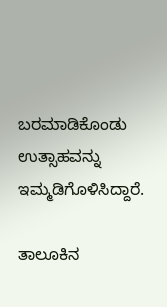ಬರಮಾಡಿಕೊಂಡು ಉತ್ಸಾಹವನ್ನು ಇಮ್ಮಡಿಗೊಳಿಸಿದ್ದಾರೆ.

ತಾಲೂಕಿನ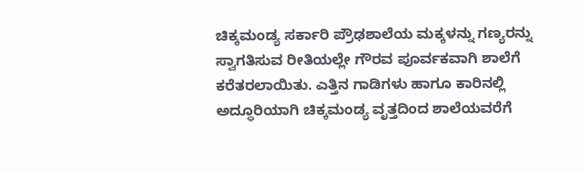ಚಿಕ್ಕಮಂಡ್ಯ ಸರ್ಕಾರಿ ಪ್ರೌಢಶಾಲೆಯ ಮಕ್ಕಳನ್ನು ಗಣ್ಯರನ್ನು ಸ್ವಾಗತಿಸುವ ರೀತಿಯಲ್ಲೇ ಗೌರವ ಪೂರ್ವಕವಾಗಿ ಶಾಲೆಗೆ ಕರೆತರಲಾಯಿತು. ಎತ್ತಿನ ಗಾಡಿಗಳು ಹಾಗೂ ಕಾರಿನಲ್ಲಿ ಅದ್ಧೂರಿಯಾಗಿ ಚಿಕ್ಕಮಂಡ್ಯ ವೃತ್ತದಿಂದ ಶಾಲೆಯವರೆಗೆ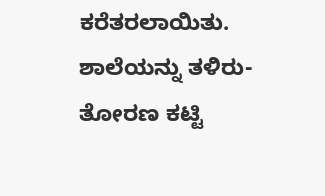ಕರೆತರಲಾಯಿತು. ಶಾಲೆಯನ್ನು ತಳಿರು-ತೋರಣ ಕಟ್ಟಿ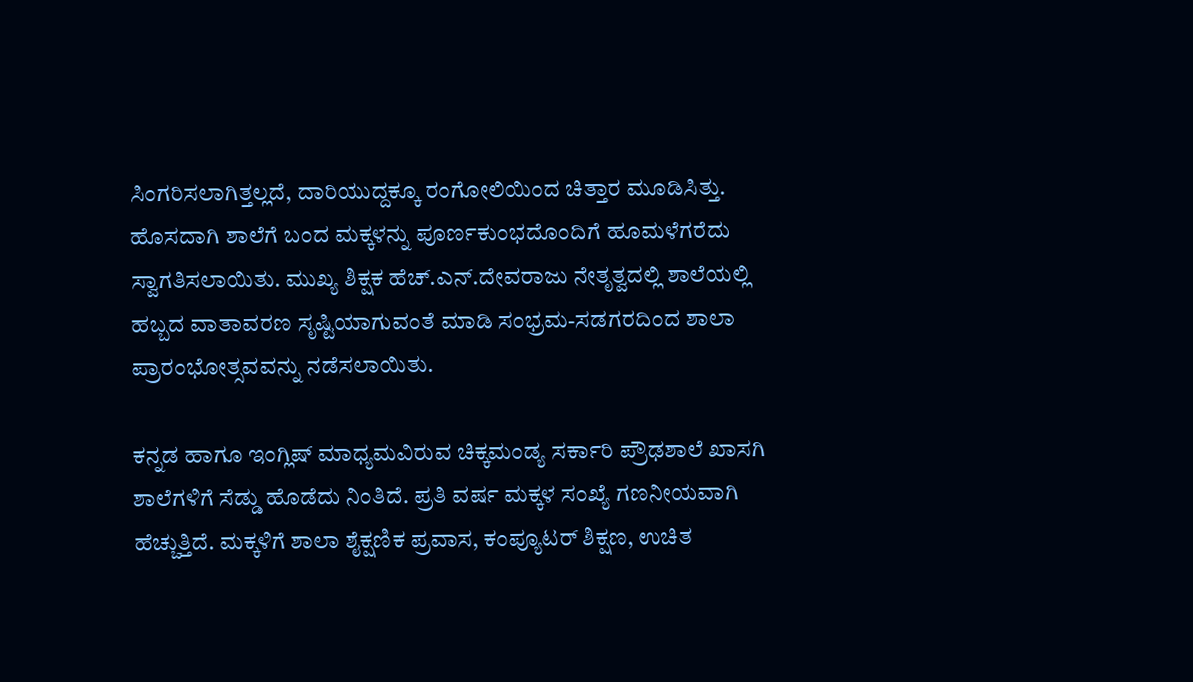ಸಿಂಗರಿಸಲಾಗಿತ್ತಲ್ಲದೆ, ದಾರಿಯುದ್ದಕ್ಕೂ ರಂಗೋಲಿಯಿಂದ ಚಿತ್ತಾರ ಮೂಡಿಸಿತ್ತು. ಹೊಸದಾಗಿ ಶಾಲೆಗೆ ಬಂದ ಮಕ್ಕಳನ್ನು ಪೂರ್ಣಕುಂಭದೊಂದಿಗೆ ಹೂಮಳೆಗರೆದು ಸ್ವಾಗತಿಸಲಾಯಿತು. ಮುಖ್ಯ ಶಿಕ್ಷಕ ಹೆಚ್.ಎನ್.ದೇವರಾಜು ನೇತೃತ್ವದಲ್ಲಿ ಶಾಲೆಯಲ್ಲಿ ಹಬ್ಬದ ವಾತಾವರಣ ಸೃಷ್ಟಿಯಾಗುವಂತೆ ಮಾಡಿ ಸಂಭ್ರಮ-ಸಡಗರದಿಂದ ಶಾಲಾ ಪ್ರಾರಂಭೋತ್ಸವವನ್ನು ನಡೆಸಲಾಯಿತು.

ಕನ್ನಡ ಹಾಗೂ ಇಂಗ್ಲಿಷ್ ಮಾಧ್ಯಮವಿರುವ ಚಿಕ್ಕಮಂಡ್ಯ ಸರ್ಕಾರಿ ಪ್ರೌಢಶಾಲೆ ಖಾಸಗಿ ಶಾಲೆಗಳಿಗೆ ಸೆಡ್ಡು ಹೊಡೆದು ನಿಂತಿದೆ. ಪ್ರತಿ ವರ್ಷ ಮಕ್ಕಳ ಸಂಖ್ಯೆ ಗಣನೀಯವಾಗಿ ಹೆಚ್ಚುತ್ತಿದೆ. ಮಕ್ಕಳಿಗೆ ಶಾಲಾ ಶೈಕ್ಷಣಿಕ ಪ್ರವಾಸ, ಕಂಪ್ಯೂಟರ್ ಶಿಕ್ಷಣ, ಉಚಿತ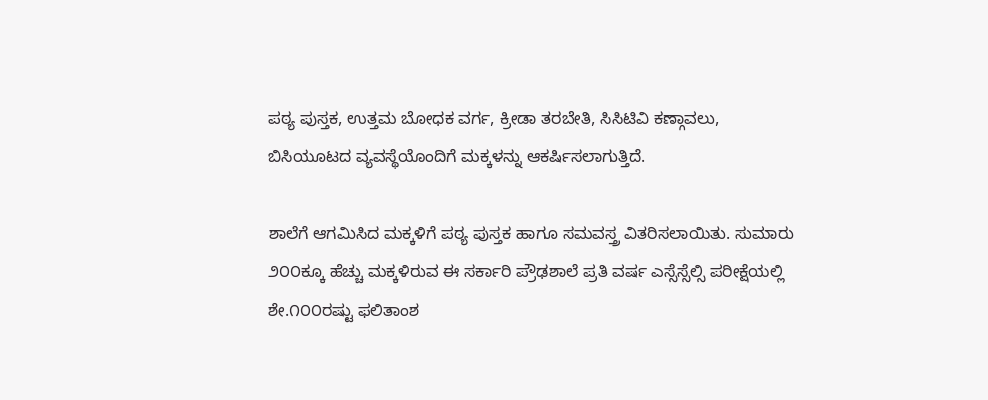ಪಠ್ಯ ಪುಸ್ತಕ, ಉತ್ತಮ ಬೋಧಕ ವರ್ಗ, ಕ್ರೀಡಾ ತರಬೇತಿ, ಸಿಸಿಟಿವಿ ಕಣ್ಗಾವಲು, ಬಿಸಿಯೂಟದ ವ್ಯವಸ್ಥೆಯೊಂದಿಗೆ ಮಕ್ಕಳನ್ನು ಆಕರ್ಷಿಸಲಾಗುತ್ತಿದೆ.

ಶಾಲೆಗೆ ಆಗಮಿಸಿದ ಮಕ್ಕಳಿಗೆ ಪಠ್ಯ ಪುಸ್ತಕ ಹಾಗೂ ಸಮವಸ್ತ್ರ ವಿತರಿಸಲಾಯಿತು. ಸುಮಾರು ೨೦೦ಕ್ಕೂ ಹೆಚ್ಚು ಮಕ್ಕಳಿರುವ ಈ ಸರ್ಕಾರಿ ಪ್ರೌಢಶಾಲೆ ಪ್ರತಿ ವರ್ಷ ಎಸ್ಸೆಸ್ಸೆಲ್ಸಿ ಪರೀಕ್ಷೆಯಲ್ಲಿ ಶೇ.೧೦೦ರಷ್ಟು ಫಲಿತಾಂಶ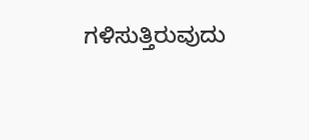ಗಳಿಸುತ್ತಿರುವುದು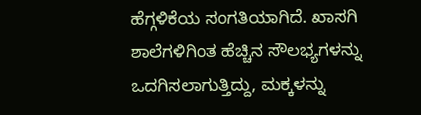ಹೆಗ್ಗಳಿಕೆಯ ಸಂಗತಿಯಾಗಿದೆ. ಖಾಸಗಿ ಶಾಲೆಗಳಿಗಿಂತ ಹೆಚ್ಚಿನ ಸೌಲಭ್ಯಗಳನ್ನು ಒದಗಿಸಲಾಗುತ್ತಿದ್ದು, ಮಕ್ಕಳನ್ನು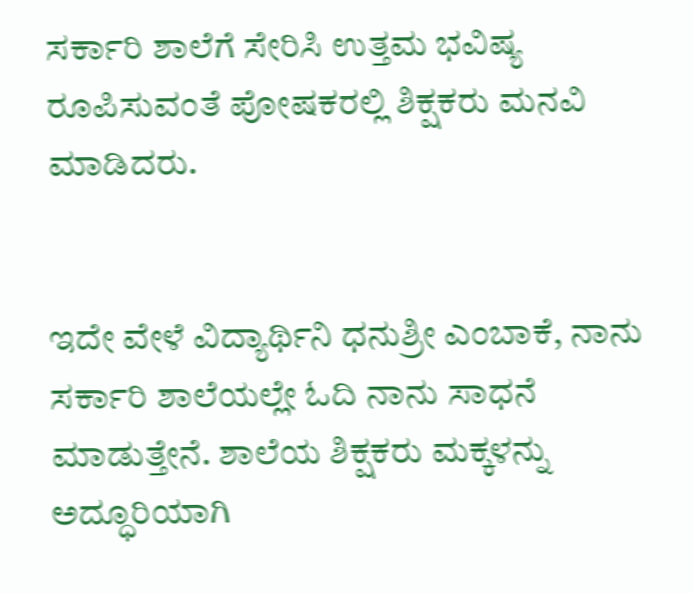ಸರ್ಕಾರಿ ಶಾಲೆಗೆ ಸೇರಿಸಿ ಉತ್ತಮ ಭವಿಷ್ಯ ರೂಪಿಸುವಂತೆ ಪೋಷಕರಲ್ಲಿ ಶಿಕ್ಷಕರು ಮನವಿ ಮಾಡಿದರು.


ಇದೇ ವೇಳೆ ವಿದ್ಯಾರ್ಥಿನಿ ಧನುಶ್ರೀ ಎಂಬಾಕೆ, ನಾನು ಸರ್ಕಾರಿ ಶಾಲೆಯಲ್ಲೇ ಓದಿ ನಾನು ಸಾಧನೆ ಮಾಡುತ್ತೇನೆ. ಶಾಲೆಯ ಶಿಕ್ಷಕರು ಮಕ್ಕಳನ್ನು ಅದ್ಧೂರಿಯಾಗಿ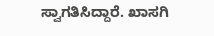ಸ್ವಾಗತಿಸಿದ್ದಾರೆ. ಖಾಸಗಿ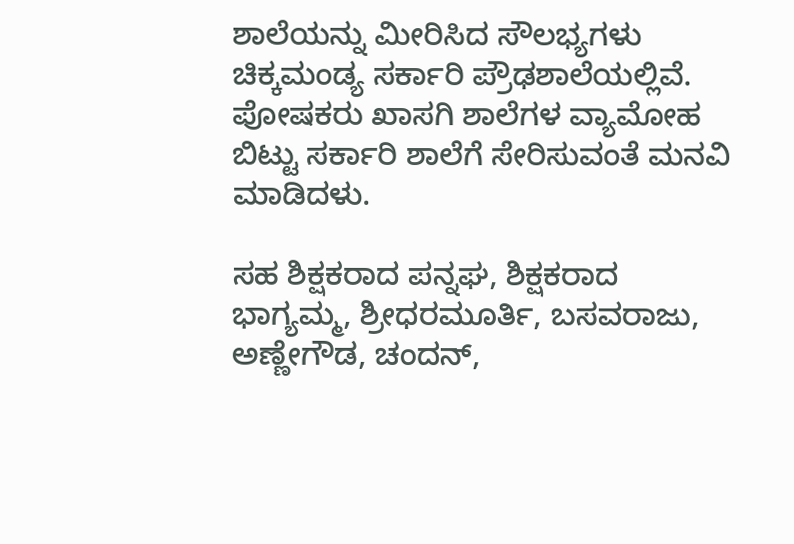ಶಾಲೆಯನ್ನು ಮೀರಿಸಿದ ಸೌಲಭ್ಯಗಳು ಚಿಕ್ಕಮಂಡ್ಯ ಸರ್ಕಾರಿ ಪ್ರೌಢಶಾಲೆಯಲ್ಲಿವೆ. ಪೋಷಕರು ಖಾಸಗಿ ಶಾಲೆಗಳ ವ್ಯಾಮೋಹ ಬಿಟ್ಟು ಸರ್ಕಾರಿ ಶಾಲೆಗೆ ಸೇರಿಸುವಂತೆ ಮನವಿ ಮಾಡಿದಳು.

ಸಹ ಶಿಕ್ಷಕರಾದ ಪನ್ನಘ, ಶಿಕ್ಷಕರಾದ ಭಾಗ್ಯಮ್ಮ, ಶ್ರೀಧರಮೂರ್ತಿ, ಬಸವರಾಜು, ಅಣ್ಣೇಗೌಡ, ಚಂದನ್,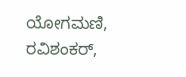ಯೋಗಮಣಿ, ರವಿಶಂಕರ್,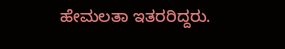ಹೇಮಲತಾ ಇತರರಿದ್ದರು.